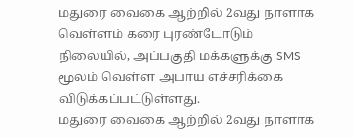மதுரை வைகை ஆற்றில் 2வது நாளாக வெள்ளம் கரை புரண்டோடும் நிலையில், அப்பகுதி மக்களுக்கு SMS மூலம் வெள்ள அபாய எச்சரிக்கை விடுக்கப்பட்டுள்ளது.
மதுரை வைகை ஆற்றில் 2வது நாளாக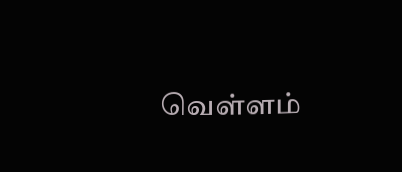வெள்ளம்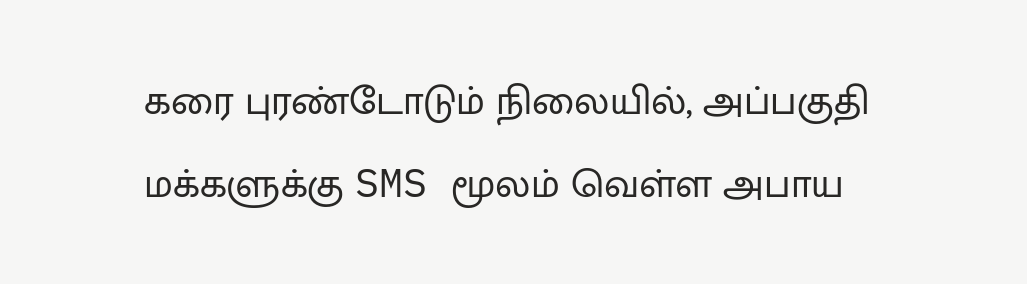கரை புரண்டோடும் நிலையில், அப்பகுதி மக்களுக்கு SMS மூலம் வெள்ள அபாய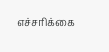எச்சரிக்கை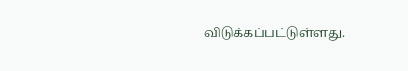விடுக்கப்பட்டுள்ளது.